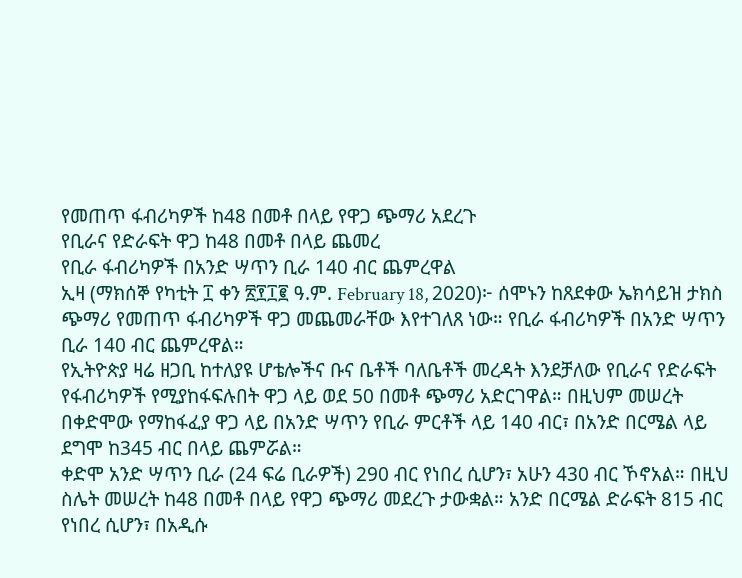የመጠጥ ፋብሪካዎች ከ48 በመቶ በላይ የዋጋ ጭማሪ አደረጉ
የቢራና የድራፍት ዋጋ ከ48 በመቶ በላይ ጨመረ
የቢራ ፋብሪካዎች በአንድ ሣጥን ቢራ 140 ብር ጨምረዋል
ኢዛ (ማክሰኞ የካቲት ፲ ቀን ፳፻፲፪ ዓ.ም. February 18, 2020)፦ ሰሞኑን ከጸደቀው ኤክሳይዝ ታክስ ጭማሪ የመጠጥ ፋብሪካዎች ዋጋ መጨመራቸው እየተገለጸ ነው። የቢራ ፋብሪካዎች በአንድ ሣጥን ቢራ 140 ብር ጨምረዋል።
የኢትዮጵያ ዛሬ ዘጋቢ ከተለያዩ ሆቴሎችና ቡና ቤቶች ባለቤቶች መረዳት እንደቻለው የቢራና የድራፍት የፋብሪካዎች የሚያከፋፍሉበት ዋጋ ላይ ወደ 50 በመቶ ጭማሪ አድርገዋል። በዚህም መሠረት በቀድሞው የማከፋፈያ ዋጋ ላይ በአንድ ሣጥን የቢራ ምርቶች ላይ 140 ብር፣ በአንድ በርሜል ላይ ደግሞ ከ345 ብር በላይ ጨምሯል።
ቀድሞ አንድ ሣጥን ቢራ (24 ፍሬ ቢራዎች) 290 ብር የነበረ ሲሆን፣ አሁን 430 ብር ኾኖአል። በዚህ ስሌት መሠረት ከ48 በመቶ በላይ የዋጋ ጭማሪ መደረጉ ታውቋል። አንድ በርሜል ድራፍት 815 ብር የነበረ ሲሆን፣ በአዲሱ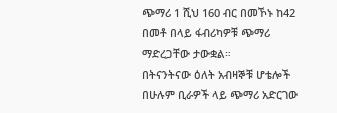ጭማሪ 1 ሺህ 160 ብር በመኾኑ ከ42 በመቶ በላይ ፋብሪካዎቹ ጭማሪ ማድረጋቸው ታውቋል።
በትናንትናው ዕለት አብዛኞቹ ሆቴሎች በሁሉም ቢራዎች ላይ ጭማሪ አድርገው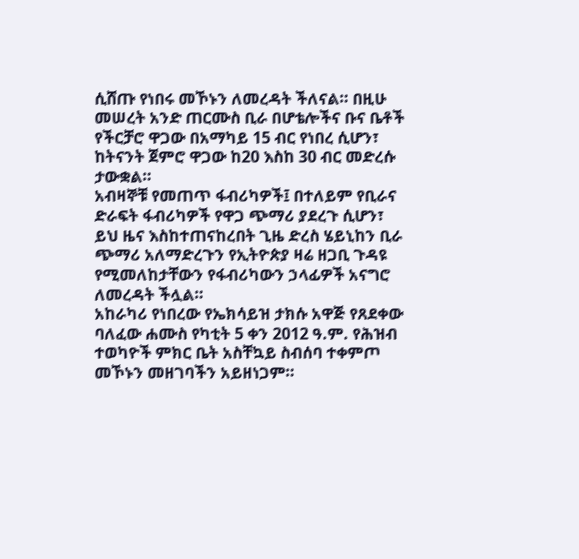ሲሸጡ የነበሩ መኾኑን ለመረዳት ችለናል። በዚሁ መሠረት አንድ ጠርሙስ ቢራ በሆቴሎችና ቡና ቤቶች የችርቻሮ ዋጋው በአማካይ 15 ብር የነበረ ሲሆን፣ ከትናንት ጀምሮ ዋጋው ከ20 እስከ 30 ብር መድረሱ ታውቋል።
አብዛኞቹ የመጠጥ ፋብሪካዎች፤ በተለይም የቢራና ድራፍት ፋብሪካዎች የዋጋ ጭማሪ ያደረጉ ሲሆን፣ ይህ ዜና እስከተጠናከረበት ጊዜ ድረስ ሄይኒከን ቢራ ጭማሪ አለማድረጉን የኢትዮጵያ ዛሬ ዘጋቢ ጉዳዩ የሚመለከታቸውን የፋብሪካውን ኃላፊዎች አናግሮ ለመረዳት ችሏል።
አከራካሪ የነበረው የኤክሳይዝ ታክሱ አዋጅ የጸደቀው ባለፈው ሐሙስ የካቲት 5 ቀን 2012 ዓ.ም. የሕዝብ ተወካዮች ምክር ቤት አስቸኳይ ስብሰባ ተቀምጦ መኾኑን መዘገባችን አይዘነጋም።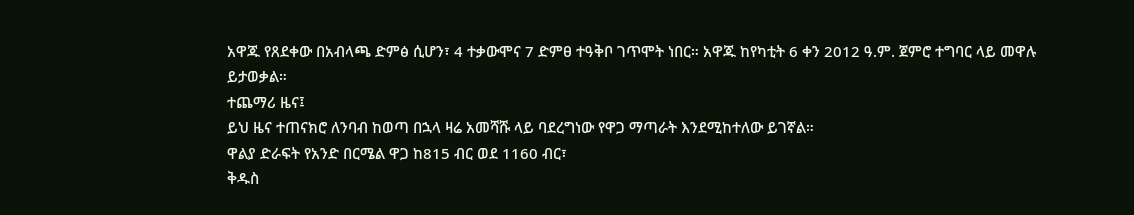አዋጁ የጸደቀው በአብላጫ ድምፅ ሲሆን፣ 4 ተቃውሞና 7 ድምፀ ተዓቅቦ ገጥሞት ነበር። አዋጁ ከየካቲት 6 ቀን 2012 ዓ.ም. ጀምሮ ተግባር ላይ መዋሉ ይታወቃል።
ተጨማሪ ዜና፤
ይህ ዜና ተጠናክሮ ለንባብ ከወጣ በኋላ ዛሬ አመሻሹ ላይ ባደረግነው የዋጋ ማጣራት እንደሚከተለው ይገኛል።
ዋልያ ድራፍት የአንድ በርሜል ዋጋ ከ815 ብር ወደ 1160 ብር፣
ቅዱስ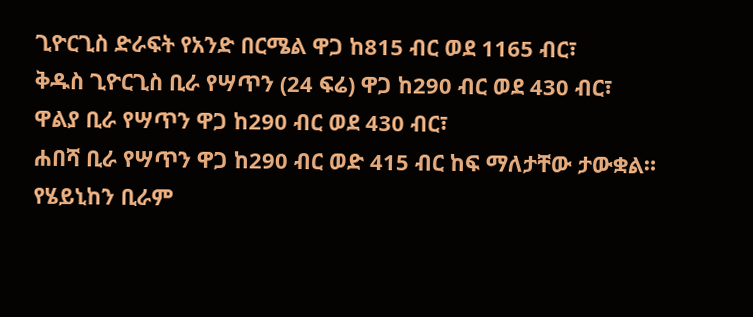ጊዮርጊስ ድራፍት የአንድ በርሜል ዋጋ ከ815 ብር ወደ 1165 ብር፣
ቅዱስ ጊዮርጊስ ቢራ የሣጥን (24 ፍሬ) ዋጋ ከ290 ብር ወደ 430 ብር፣
ዋልያ ቢራ የሣጥን ዋጋ ከ290 ብር ወደ 430 ብር፣
ሐበሻ ቢራ የሣጥን ዋጋ ከ290 ብር ወድ 415 ብር ከፍ ማለታቸው ታውቋል።
የሄይኒከን ቢራም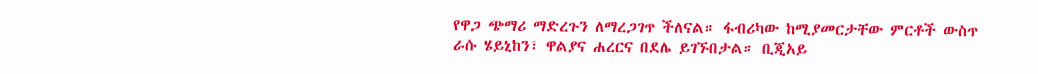የዋጋ ጭማሪ ማድረጉን ለማረጋገጥ ችለናል። ፋብሪካው ከሚያመርታቸው ምርቶች ውስጥ ራሱ ሄይኒከን፣ ዋልያና ሐረርና በደሌ ይገኙበታል። ቢጂአይ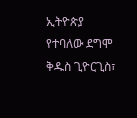ኢትዮጵያ የተባለው ደግሞ ቅዱስ ጊዮርጊስ፣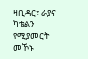ዛቢዳር፣ ራያና ካቴልን የሚያመርት መኾኑ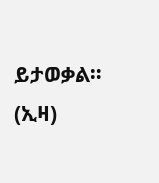ይታወቃል። (ኢዛ)